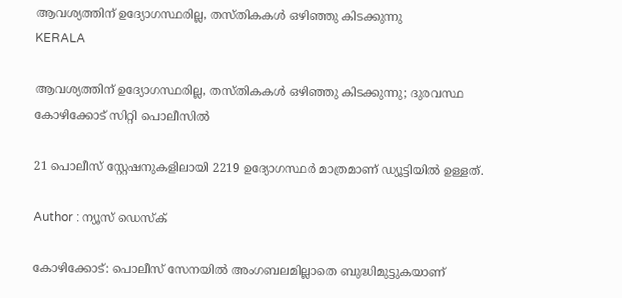ആവശ്യത്തിന് ഉദ്യോഗസ്ഥരില്ല, തസ്തികകൾ ഒഴിഞ്ഞു കിടക്കുന്നു
KERALA

ആവശ്യത്തിന് ഉദ്യോഗസ്ഥരില്ല, തസ്തികകൾ ഒഴിഞ്ഞു കിടക്കുന്നു; ദുരവസ്ഥ കോഴിക്കോട് സിറ്റി പൊലീസിൽ

21 പൊലീസ് സ്റ്റേഷനുകളിലായി 2219 ഉദ്യോഗസ്ഥർ മാത്രമാണ് ഡ്യൂട്ടിയിൽ ഉള്ളത്.

Author : ന്യൂസ് ഡെസ്ക്

കോഴിക്കോട്: പൊലീസ് സേനയിൽ അംഗബലമില്ലാതെ ബുദ്ധിമുട്ടുകയാണ്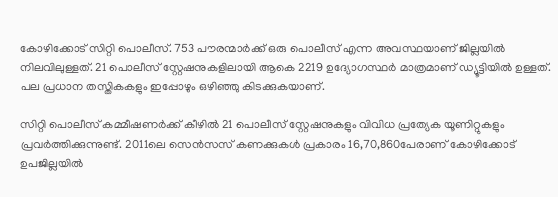കോഴിക്കോട് സിറ്റി പൊലീസ്. 753 പൗരന്മാർക്ക് ഒരു പൊലീസ് എന്ന അവസ്ഥയാണ് ജില്ലയിൽ നിലവിലുള്ളത്. 21 പൊലീസ് സ്റ്റേഷനുകളിലായി ആകെ 2219 ഉദ്യോഗസ്ഥർ മാത്രമാണ് ഡ്യൂട്ടിയിൽ ഉള്ളത്. പല പ്രധാന തസ്തികകളും ഇപ്പോഴും ഒഴിഞ്ഞു കിടക്കുകയാണ്.

സിറ്റി പൊലീസ് കമ്മീഷണർക്ക് കീഴിൽ 21 പൊലീസ് സ്റ്റേഷനുകളും വിവിധ പ്രത്യേക യൂണിറ്റുകളും പ്രവർത്തിക്കുന്നുണ്ട്. 2011ലെ സെൻസസ് കണക്കുകൾ പ്രകാരം 16,70,860പേരാണ് കോഴിക്കോട് ഉപജില്ലയിൽ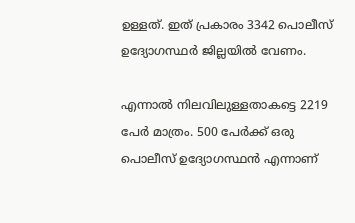ഉള്ളത്. ഇത് പ്രകാരം 3342 പൊലീസ് ഉദ്യോഗസ്ഥർ ജില്ലയിൽ വേണം.

എന്നാൽ നിലവിലുള്ളതാകട്ടെ 2219 പേർ മാത്രം. 500 പേർക്ക് ഒരു പൊലീസ് ഉദ്യോഗസ്ഥൻ എന്നാണ്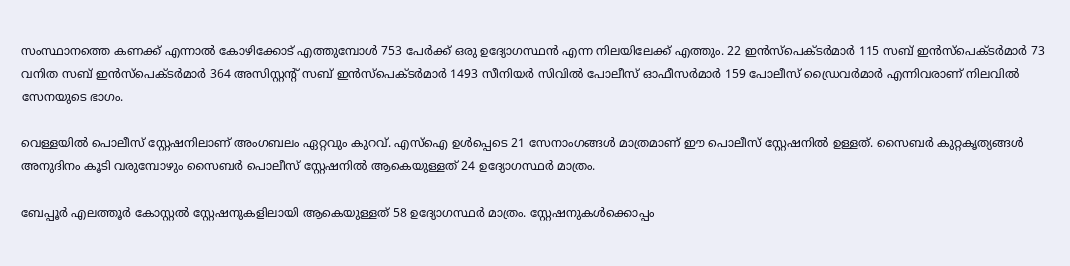സംസ്ഥാനത്തെ കണക്ക് എന്നാൽ കോഴിക്കോട് എത്തുമ്പോൾ 753 പേർക്ക് ഒരു ഉദ്യോഗസ്ഥൻ എന്ന നിലയിലേക്ക് എത്തും. 22 ഇൻസ്പെക്ടർമാർ 115 സബ് ഇൻസ്പെക്ടർമാർ 73 വനിത സബ് ഇൻസ്പെക്ടർമാർ 364 അസിസ്റ്റൻ്റ് സബ് ഇൻസ്പെക്ടർമാർ 1493 സീനിയർ സിവിൽ പോലീസ് ഓഫീസർമാർ 159 പോലീസ് ഡ്രൈവർമാർ എന്നിവരാണ് നിലവിൽ സേനയുടെ ഭാഗം.

വെള്ളയിൽ പൊലീസ് സ്റ്റേഷനിലാണ് അംഗബലം ഏറ്റവും കുറവ്. എസ്ഐ ഉൾപ്പെടെ 21 സേനാംഗങ്ങൾ മാത്രമാണ് ഈ പൊലീസ് സ്റ്റേഷനിൽ ഉള്ളത്. സൈബർ കുറ്റകൃത്യങ്ങൾ അനുദിനം കൂടി വരുമ്പോഴും സൈബർ പൊലീസ് സ്റ്റേഷനിൽ ആകെയുള്ളത് 24 ഉദ്യോഗസ്ഥർ മാത്രം.

ബേപ്പൂർ എലത്തൂർ കോസ്റ്റൽ സ്റ്റേഷനുകളിലായി ആകെയുള്ളത് 58 ഉദ്യോഗസ്ഥർ മാത്രം. സ്റ്റേഷനുകൾക്കൊപ്പം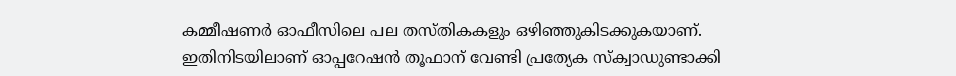കമ്മീഷണർ ഓഫീസിലെ പല തസ്തികകളും ഒഴിഞ്ഞുകിടക്കുകയാണ്. ഇതിനിടയിലാണ് ഓപ്പറേഷൻ തൂഫാന് വേണ്ടി പ്രത്യേക സ്‌ക്വാഡുണ്ടാക്കി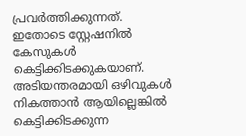പ്രവർത്തിക്കുന്നത്. ഇതോടെ സ്റ്റേഷനിൽ കേസുകൾ കെട്ടിക്കിടക്കുകയാണ്. അടിയന്തരമായി ഒഴിവുകൾ നികത്താൻ ആയില്ലെങ്കിൽ കെട്ടിക്കിടക്കുന്ന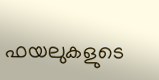ഫയലുകളുടെ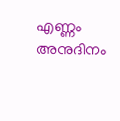എണ്ണം അനുദിനം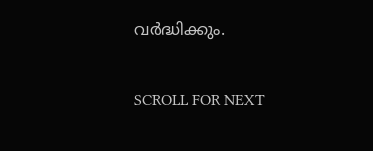വർദ്ധിക്കും.

SCROLL FOR NEXT